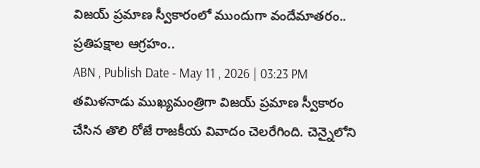విజయ్ ప్రమాణ స్వీకారంలో ముందుగా వందేమాతరం.. ప్రతిపక్షాల ఆగ్రహం..
ABN , Publish Date - May 11 , 2026 | 03:23 PM
తమిళనాడు ముఖ్యమంత్రిగా విజయ్ ప్రమాణ స్వీకారం చేసిన తొలి రోజే రాజకీయ వివాదం చెలరేగింది. చెన్నైలోని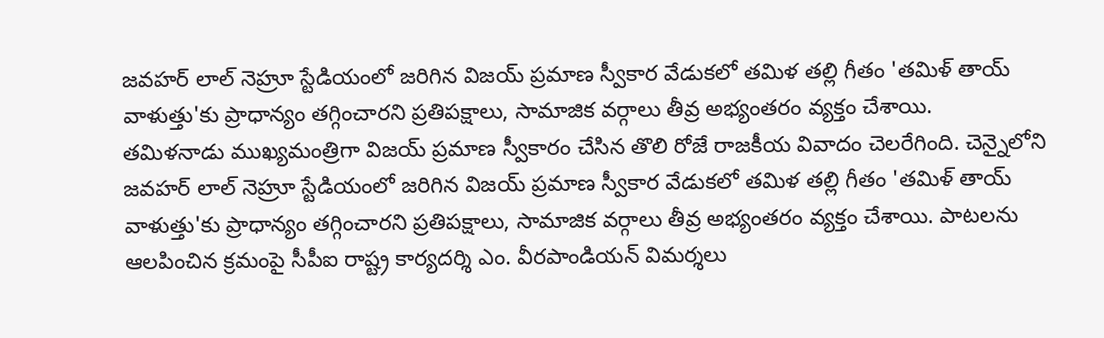జవహర్ లాల్ నెహ్రూ స్టేడియంలో జరిగిన విజయ్ ప్రమాణ స్వీకార వేడుకలో తమిళ తల్లి గీతం 'తమిళ్ తాయ్ వాళుత్తు'కు ప్రాధాన్యం తగ్గించారని ప్రతిపక్షాలు, సామాజిక వర్గాలు తీవ్ర అభ్యంతరం వ్యక్తం చేశాయి.
తమిళనాడు ముఖ్యమంత్రిగా విజయ్ ప్రమాణ స్వీకారం చేసిన తొలి రోజే రాజకీయ వివాదం చెలరేగింది. చెన్నైలోని జవహర్ లాల్ నెహ్రూ స్టేడియంలో జరిగిన విజయ్ ప్రమాణ స్వీకార వేడుకలో తమిళ తల్లి గీతం 'తమిళ్ తాయ్ వాళుత్తు'కు ప్రాధాన్యం తగ్గించారని ప్రతిపక్షాలు, సామాజిక వర్గాలు తీవ్ర అభ్యంతరం వ్యక్తం చేశాయి. పాటలను ఆలపించిన క్రమంపై సీపీఐ రాష్ట్ర కార్యదర్శి ఎం. వీరపాండియన్ విమర్శలు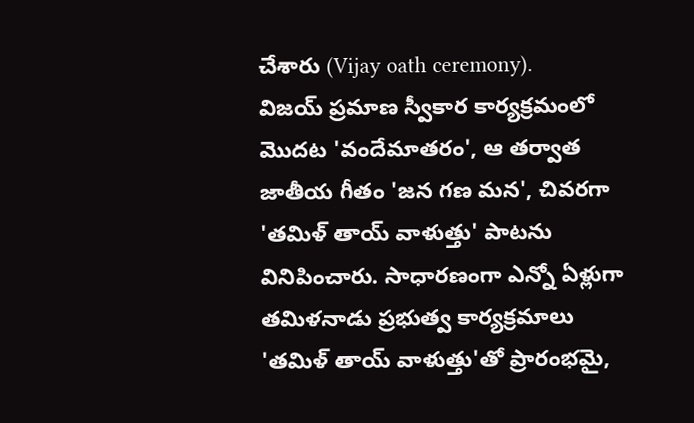చేశారు (Vijay oath ceremony).
విజయ్ ప్రమాణ స్వీకార కార్యక్రమంలో మొదట 'వందేమాతరం', ఆ తర్వాత జాతీయ గీతం 'జన గణ మన', చివరగా 'తమిళ్ తాయ్ వాళుత్తు' పాటను వినిపించారు. సాధారణంగా ఎన్నో ఏళ్లుగా తమిళనాడు ప్రభుత్వ కార్యక్రమాలు 'తమిళ్ తాయ్ వాళుత్తు'తో ప్రారంభమై,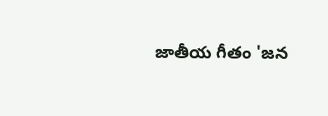జాతీయ గీతం 'జన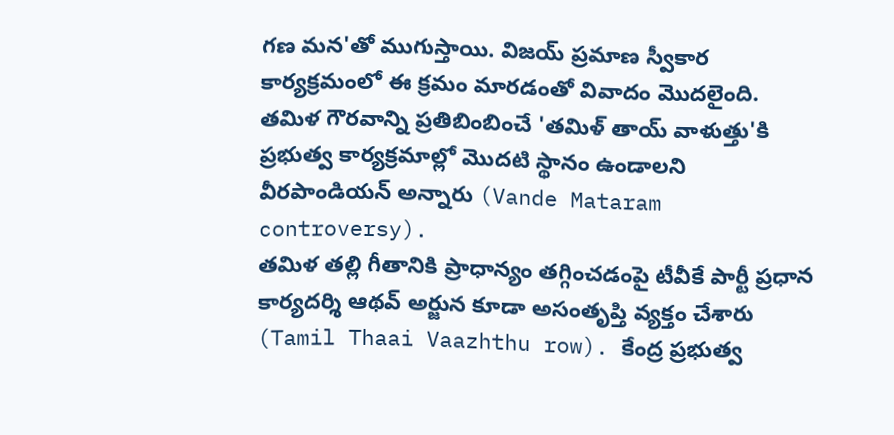గణ మన'తో ముగుస్తాయి. విజయ్ ప్రమాణ స్వీకార కార్యక్రమంలో ఈ క్రమం మారడంతో వివాదం మొదలైంది. తమిళ గౌరవాన్ని ప్రతిబింబించే 'తమిళ్ తాయ్ వాళుత్తు'కి ప్రభుత్వ కార్యక్రమాల్లో మొదటి స్థానం ఉండాలని వీరపాండియన్ అన్నారు (Vande Mataram controversy).
తమిళ తల్లి గీతానికి ప్రాధాన్యం తగ్గించడంపై టీవీకే పార్టీ ప్రధాన కార్యదర్శి ఆథవ్ అర్జున కూడా అసంతృప్తి వ్యక్తం చేశారు (Tamil Thaai Vaazhthu row). కేంద్ర ప్రభుత్వ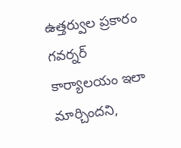ఉత్తర్వుల ప్రకారం గవర్నర్ కార్యాలయం ఇలా మార్చిందని,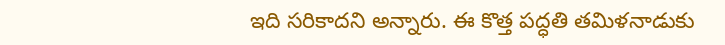ఇది సరికాదని అన్నారు. ఈ కొత్త పద్ధతి తమిళనాడుకు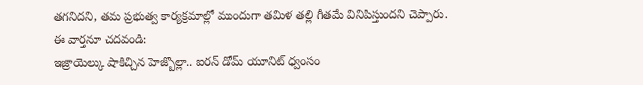తగనిదని, తమ ప్రభుత్వ కార్యక్రమాల్లో ముందుగా తమిళ తల్లి గీతమే వినిపిస్తుందని చెప్పారు.
ఈ వార్తనూ చదవండి:
ఇజ్రాయెల్కు షాకిచ్చిన హెజ్బొల్లా.. ఐరన్ డోమ్ యూనిట్ ధ్వంసం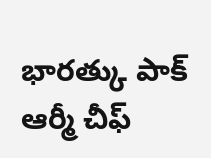భారత్కు పాక్ ఆర్మీ చీఫ్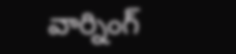వార్నింగ్